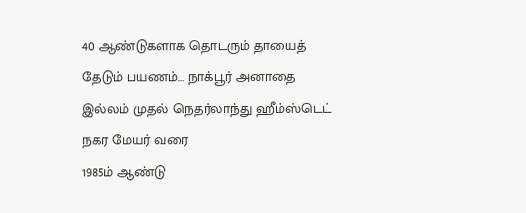40 ஆண்டுகளாக தொடரும் தாயைத் தேடும் பயணம்… நாக்பூர் அனாதை இல்லம் முதல் நெதர்லாந்து ஹீம்ஸ்டெட் நகர மேயர் வரை
1985ம் ஆண்டு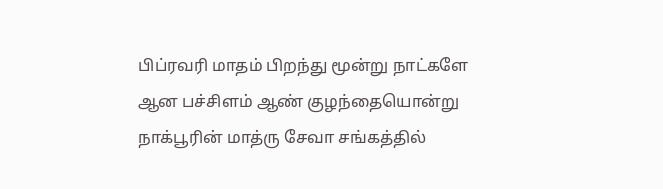பிப்ரவரி மாதம் பிறந்து மூன்று நாட்களே ஆன பச்சிளம் ஆண் குழந்தையொன்று நாக்பூரின் மாத்ரு சேவா சங்கத்தில்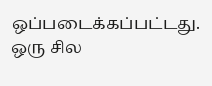ஒப்படைக்கப்பட்டது. ஒரு சில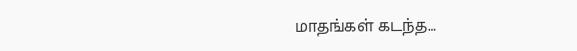மாதங்கள் கடந்த…